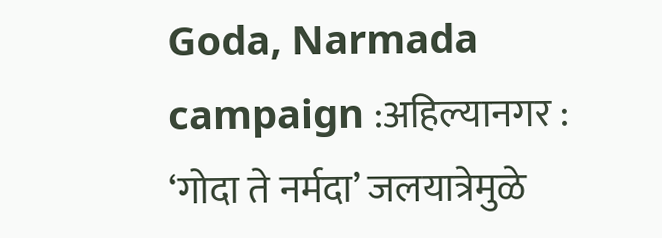Goda, Narmada campaign :अहिल्यानगर : ‘गोदा ते नर्मदा’ जलयात्रेमुळे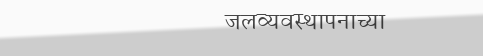जलव्यवस्थापनाच्या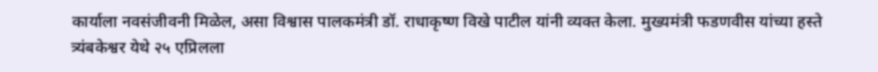कार्याला नवसंजीवनी मिळेल, असा विश्वास पालकमंत्री डॉ. राधाकृष्ण विखे पाटील यांनी व्यक्त केला. मुख्यमंत्री फडणवीस यांच्या हस्ते त्र्यंबकेश्वर येथे २५ एप्रिलला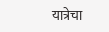यात्रेचा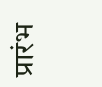प्रारंभ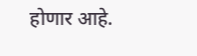होणार आहे.